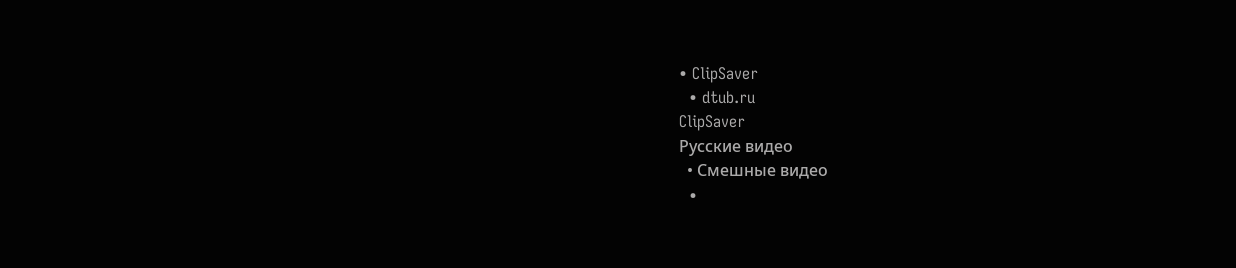• ClipSaver
  • dtub.ru
ClipSaver
Русские видео
  • Смешные видео
  •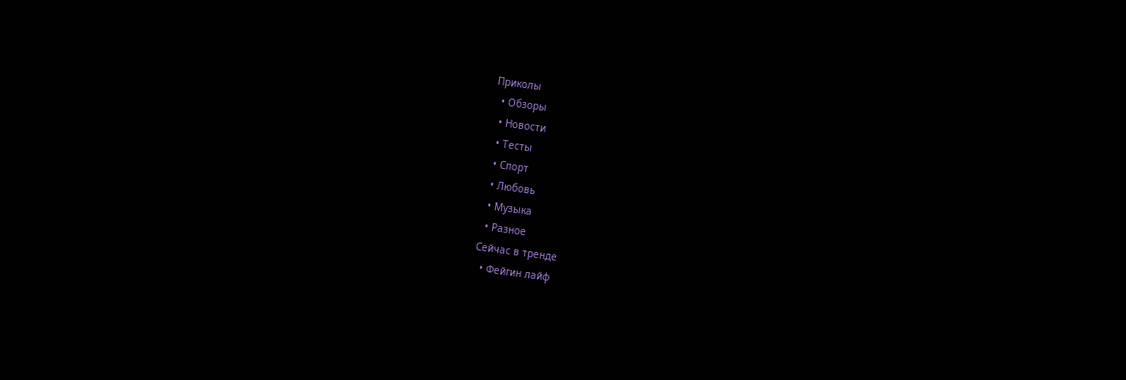Приколы
  • Обзоры
  • Новости
  • Тесты
  • Спорт
  • Любовь
  • Музыка
  • Разное
Сейчас в тренде
  • Фейгин лайф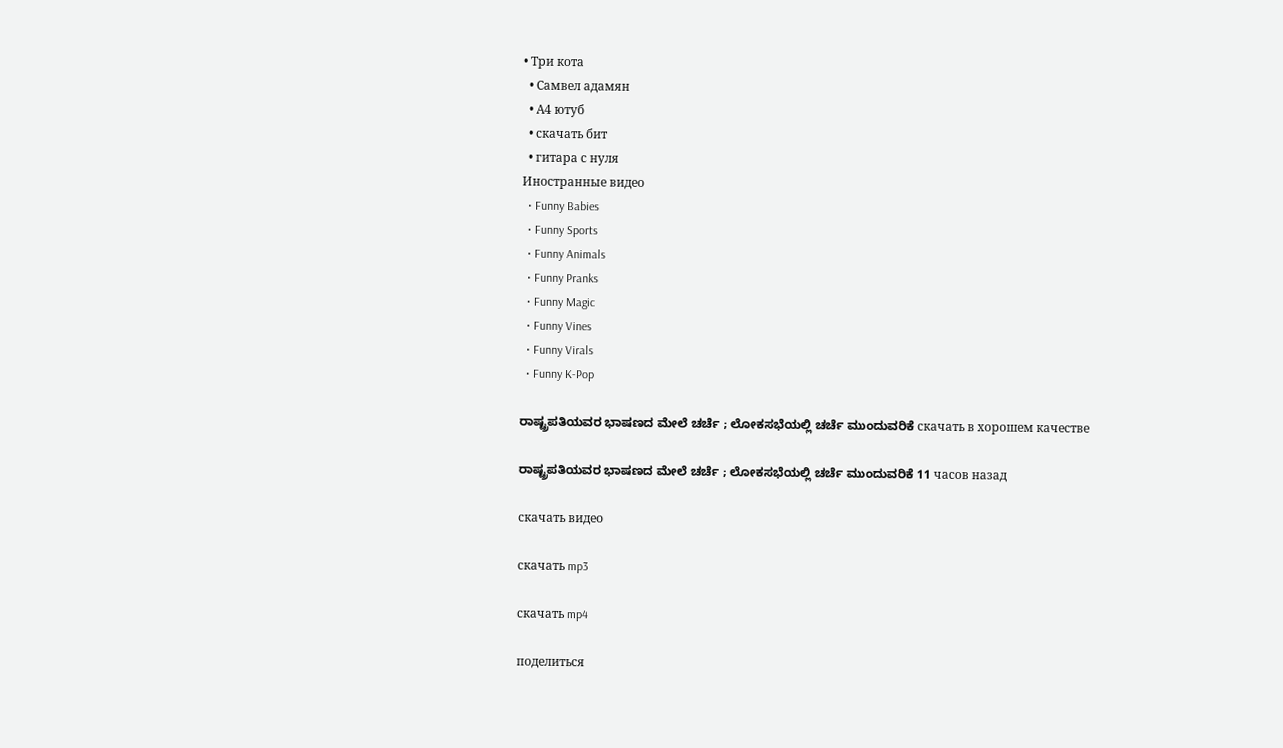• Три кота
  • Самвел адамян
  • А4 ютуб
  • скачать бит
  • гитара с нуля
Иностранные видео
  • Funny Babies
  • Funny Sports
  • Funny Animals
  • Funny Pranks
  • Funny Magic
  • Funny Vines
  • Funny Virals
  • Funny K-Pop

ರಾಷ್ಟ್ರಪತಿಯವರ ಭಾಷಣದ ಮೇಲೆ ಚರ್ಚೆ ; ಲೋಕಸಭೆಯಲ್ಲಿ ಚರ್ಚೆ ಮುಂದುವರಿಕೆ скачать в хорошем качестве

ರಾಷ್ಟ್ರಪತಿಯವರ ಭಾಷಣದ ಮೇಲೆ ಚರ್ಚೆ ; ಲೋಕಸಭೆಯಲ್ಲಿ ಚರ್ಚೆ ಮುಂದುವರಿಕೆ 11 часов назад

скачать видео

скачать mp3

скачать mp4

поделиться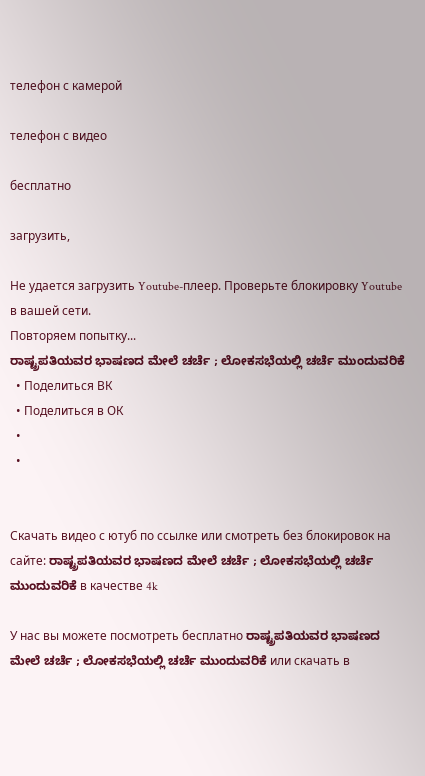телефон с камерой

телефон с видео

бесплатно

загрузить,

Не удается загрузить Youtube-плеер. Проверьте блокировку Youtube в вашей сети.
Повторяем попытку...
ರಾಷ್ಟ್ರಪತಿಯವರ ಭಾಷಣದ ಮೇಲೆ ಚರ್ಚೆ ; ಲೋಕಸಭೆಯಲ್ಲಿ ಚರ್ಚೆ ಮುಂದುವರಿಕೆ
  • Поделиться ВК
  • Поделиться в ОК
  •
  •


Скачать видео с ютуб по ссылке или смотреть без блокировок на сайте: ರಾಷ್ಟ್ರಪತಿಯವರ ಭಾಷಣದ ಮೇಲೆ ಚರ್ಚೆ ; ಲೋಕಸಭೆಯಲ್ಲಿ ಚರ್ಚೆ ಮುಂದುವರಿಕೆ в качестве 4k

У нас вы можете посмотреть бесплатно ರಾಷ್ಟ್ರಪತಿಯವರ ಭಾಷಣದ ಮೇಲೆ ಚರ್ಚೆ ; ಲೋಕಸಭೆಯಲ್ಲಿ ಚರ್ಚೆ ಮುಂದುವರಿಕೆ или скачать в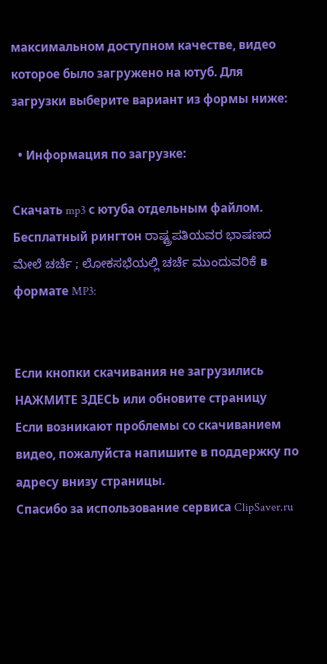максимальном доступном качестве, видео которое было загружено на ютуб. Для загрузки выберите вариант из формы ниже:

  • Информация по загрузке:

Скачать mp3 с ютуба отдельным файлом. Бесплатный рингтон ರಾಷ್ಟ್ರಪತಿಯವರ ಭಾಷಣದ ಮೇಲೆ ಚರ್ಚೆ ; ಲೋಕಸಭೆಯಲ್ಲಿ ಚರ್ಚೆ ಮುಂದುವರಿಕೆ в формате MP3:


Если кнопки скачивания не загрузились НАЖМИТЕ ЗДЕСЬ или обновите страницу
Если возникают проблемы со скачиванием видео, пожалуйста напишите в поддержку по адресу внизу страницы.
Спасибо за использование сервиса ClipSaver.ru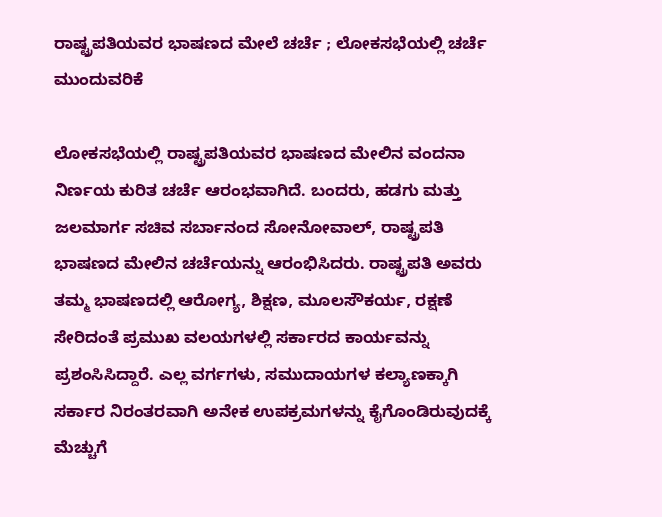ರಾಷ್ಟ್ರಪತಿಯವರ ಭಾಷಣದ ಮೇಲೆ ಚರ್ಚೆ ; ಲೋಕಸಭೆಯಲ್ಲಿ ಚರ್ಚೆ ಮುಂದುವರಿಕೆ

ಲೋಕಸಭೆಯಲ್ಲಿ ರಾಷ್ಟ್ರಪತಿಯವರ ಭಾಷಣದ ಮೇಲಿನ ವಂದನಾ ನಿರ್ಣಯ ಕುರಿತ ಚರ್ಚೆ ಆರಂಭವಾಗಿದೆ. ಬಂದರು, ಹಡಗು ಮತ್ತು ಜಲಮಾರ್ಗ ಸಚಿವ ಸರ್ಬಾನಂದ ಸೋನೋವಾಲ್, ರಾಷ್ಟ್ರಪತಿ ಭಾಷಣದ ಮೇಲಿನ ಚರ್ಚೆಯನ್ನು ಆರಂಭಿಸಿದರು. ರಾಷ್ಟ್ರಪತಿ ಅವರು ತಮ್ಮ ಭಾಷಣದಲ್ಲಿ ಆರೋಗ್ಯ, ಶಿಕ್ಷಣ, ಮೂಲಸೌಕರ್ಯ, ರಕ್ಷಣೆ ಸೇರಿದಂತೆ ಪ್ರಮುಖ ವಲಯಗಳಲ್ಲಿ ಸರ್ಕಾರದ ಕಾರ್ಯವನ್ನು ಪ್ರಶಂಸಿಸಿದ್ದಾರೆ. ಎಲ್ಲ ವರ್ಗಗಳು, ಸಮುದಾಯಗಳ ಕಲ್ಯಾಣಕ್ಕಾಗಿ ಸರ್ಕಾರ ನಿರಂತರವಾಗಿ ಅನೇಕ ಉಪಕ್ರಮಗಳನ್ನು ಕೈಗೊಂಡಿರುವುದಕ್ಕೆ ಮೆಚ್ಚುಗೆ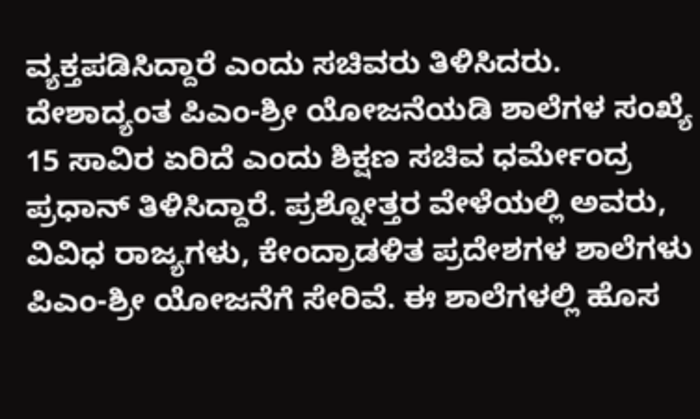ವ್ಯಕ್ತಪಡಿಸಿದ್ದಾರೆ ಎಂದು ಸಚಿವರು ತಿಳಿಸಿದರು. ದೇಶಾದ್ಯಂತ ಪಿಎಂ-ಶ್ರೀ ಯೋಜನೆಯಡಿ ಶಾಲೆಗಳ ಸಂಖ್ಯೆ 15 ಸಾವಿರ ಏರಿದೆ ಎಂದು ಶಿಕ್ಷಣ ಸಚಿವ ಧರ್ಮೇಂದ್ರ ಪ್ರಧಾನ್ ತಿಳಿಸಿದ್ದಾರೆ. ಪ್ರಶ್ನೋತ್ತರ ವೇಳೆಯಲ್ಲಿ ಅವರು, ವಿವಿಧ ರಾಜ್ಯಗಳು, ಕೇಂದ್ರಾಡಳಿತ ಪ್ರದೇಶಗಳ ಶಾಲೆಗಳು ಪಿಎಂ-ಶ್ರೀ ಯೋಜನೆಗೆ ಸೇರಿವೆ. ಈ ಶಾಲೆಗಳಲ್ಲಿ ಹೊಸ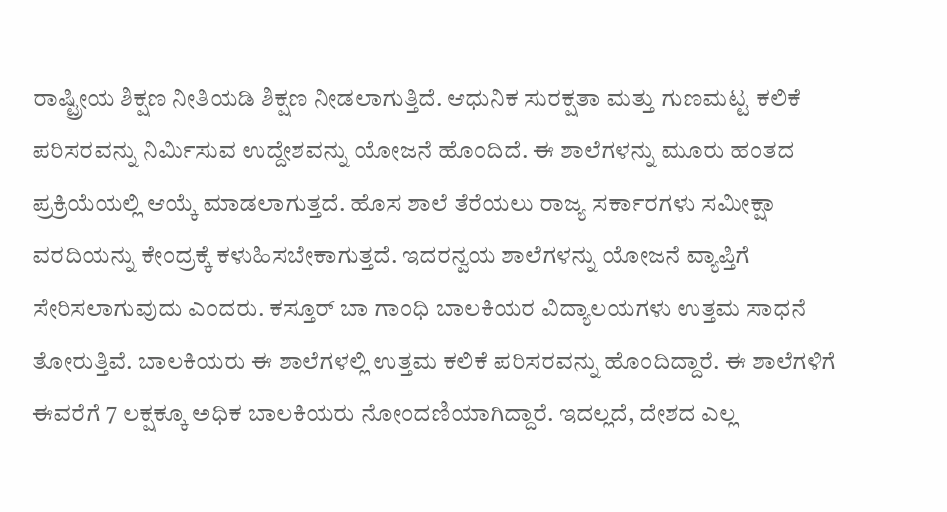ರಾಷ್ಟ್ರೀಯ ಶಿಕ್ಷಣ ನೀತಿಯಡಿ ಶಿಕ್ಷಣ ನೀಡಲಾಗುತ್ತಿದೆ. ಆಧುನಿಕ ಸುರಕ್ಷತಾ ಮತ್ತು ಗುಣಮಟ್ಟ ಕಲಿಕೆ ಪರಿಸರವನ್ನು ನಿರ್ಮಿಸುವ ಉದ್ದೇಶವನ್ನು ಯೋಜನೆ ಹೊಂದಿದೆ. ಈ ಶಾಲೆಗಳನ್ನು ಮೂರು ಹಂತದ ಪ್ರಕ್ರಿಯೆಯಲ್ಲಿ ಆಯ್ಕೆ ಮಾಡಲಾಗುತ್ತದೆ. ಹೊಸ ಶಾಲೆ ತೆರೆಯಲು ರಾಜ್ಯ ಸರ್ಕಾರಗಳು ಸಮೀಕ್ಷಾ ವರದಿಯನ್ನು ಕೇಂದ್ರಕ್ಕೆ ಕಳುಹಿಸಬೇಕಾಗುತ್ತದೆ. ಇದರನ್ವಯ ಶಾಲೆಗಳನ್ನು ಯೋಜನೆ ವ್ಯಾಪ್ತಿಗೆ ಸೇರಿಸಲಾಗುವುದು ಎಂದರು. ಕಸ್ತೂರ್ ಬಾ ಗಾಂಧಿ ಬಾಲಕಿಯರ ವಿದ್ಯಾಲಯಗಳು ಉತ್ತಮ ಸಾಧನೆ ತೋರುತ್ತಿವೆ. ಬಾಲಕಿಯರು ಈ ಶಾಲೆಗಳಲ್ಲಿ ಉತ್ತಮ ಕಲಿಕೆ ಪರಿಸರವನ್ನು ಹೊಂದಿದ್ದಾರೆ. ಈ ಶಾಲೆಗಳಿಗೆ ಈವರೆಗೆ 7 ಲಕ್ಷಕ್ಕೂ ಅಧಿಕ ಬಾಲಕಿಯರು ನೋಂದಣಿಯಾಗಿದ್ದಾರೆ. ಇದಲ್ಲದೆ, ದೇಶದ ಎಲ್ಲ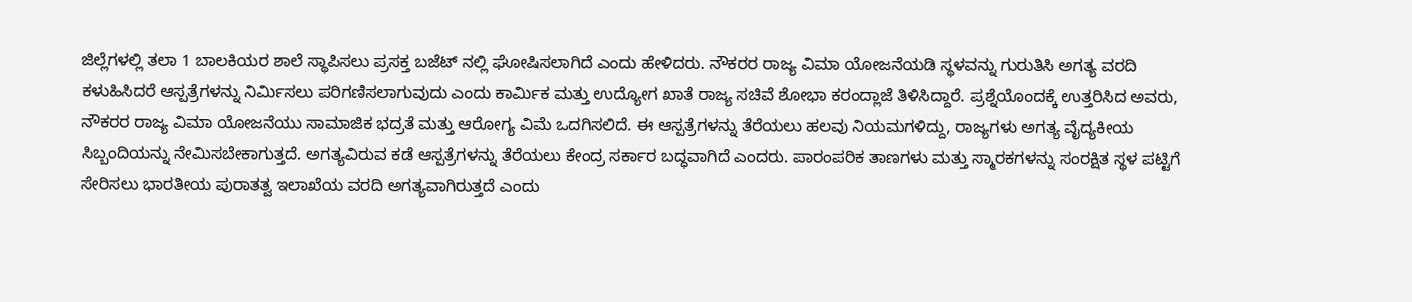ಜಿಲ್ಲೆಗಳಲ್ಲಿ ತಲಾ 1 ಬಾಲಕಿಯರ ಶಾಲೆ ಸ್ಥಾಪಿಸಲು ಪ್ರಸಕ್ತ ಬಜೆಟ್ ನಲ್ಲಿ ಘೋಷಿಸಲಾಗಿದೆ ಎಂದು ಹೇಳಿದರು. ನೌಕರರ ರಾಜ್ಯ ವಿಮಾ ಯೋಜನೆಯಡಿ ಸ್ಥಳವನ್ನು ಗುರುತಿಸಿ ಅಗತ್ಯ ವರದಿ ಕಳುಹಿಸಿದರೆ ಆಸ್ಪತ್ರೆಗಳನ್ನು ನಿರ್ಮಿಸಲು ಪರಿಗಣಿಸಲಾಗುವುದು ಎಂದು ಕಾರ್ಮಿಕ ಮತ್ತು ಉದ್ಯೋಗ ಖಾತೆ ರಾಜ್ಯ ಸಚಿವೆ ಶೋಭಾ ಕರಂದ್ಲಾಜೆ ತಿಳಿಸಿದ್ದಾರೆ. ಪ್ರಶ್ನೆಯೊಂದಕ್ಕೆ ಉತ್ತರಿಸಿದ ಅವರು, ನೌಕರರ ರಾಜ್ಯ ವಿಮಾ ಯೋಜನೆಯು ಸಾಮಾಜಿಕ ಭದ್ರತೆ ಮತ್ತು ಆರೋಗ್ಯ ವಿಮೆ ಒದಗಿಸಲಿದೆ. ಈ ಆಸ್ಪತ್ರೆಗಳನ್ನು ತೆರೆಯಲು ಹಲವು ನಿಯಮಗಳಿದ್ದು, ರಾಜ್ಯಗಳು ಅಗತ್ಯ ವೈದ್ಯಕೀಯ ಸಿಬ್ಬಂದಿಯನ್ನು ನೇಮಿಸಬೇಕಾಗುತ್ತದೆ. ಅಗತ್ಯವಿರುವ ಕಡೆ ಆಸ್ಪತ್ರೆಗಳನ್ನು ತೆರೆಯಲು ಕೇಂದ್ರ ಸರ್ಕಾರ ಬದ್ಧವಾಗಿದೆ ಎಂದರು. ಪಾರಂಪರಿಕ ತಾಣಗಳು ಮತ್ತು ಸ್ಮಾರಕಗಳನ್ನು ಸಂರಕ್ಷಿತ ಸ್ಥಳ ಪಟ್ಟಿಗೆ ಸೇರಿಸಲು ಭಾರತೀಯ ಪುರಾತತ್ವ ಇಲಾಖೆಯ ವರದಿ ಅಗತ್ಯವಾಗಿರುತ್ತದೆ ಎಂದು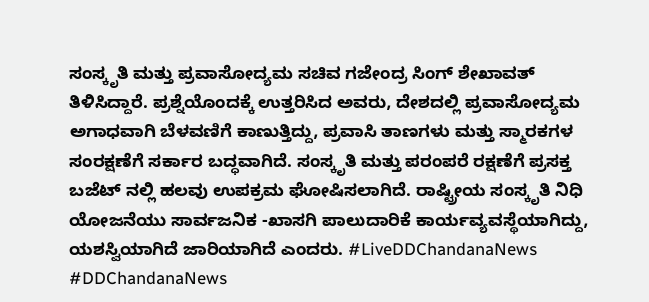ಸಂಸ್ಕೃತಿ ಮತ್ತು ಪ್ರವಾಸೋದ್ಯಮ ಸಚಿವ ಗಜೇಂದ್ರ ಸಿಂಗ್ ಶೇಖಾವತ್ ತಿಳಿಸಿದ್ದಾರೆ. ಪ್ರಶ್ನೆಯೊಂದಕ್ಕೆ ಉತ್ತರಿಸಿದ ಅವರು, ದೇಶದಲ್ಲಿ ಪ್ರವಾಸೋದ್ಯಮ ಅಗಾಧವಾಗಿ ಬೆಳವಣಿಗೆ ಕಾಣುತ್ತಿದ್ದು, ಪ್ರವಾಸಿ ತಾಣಗಳು ಮತ್ತು ಸ್ಮಾರಕಗಳ ಸಂರಕ್ಷಣೆಗೆ ಸರ್ಕಾರ ಬದ್ಧವಾಗಿದೆ. ಸಂಸ್ಕೃತಿ ಮತ್ತು ಪರಂಪರೆ ರಕ್ಷಣೆಗೆ ಪ್ರಸಕ್ತ ಬಜೆಟ್ ನಲ್ಲಿ ಹಲವು ಉಪಕ್ರಮ ಘೋಷಿಸಲಾಗಿದೆ. ರಾಷ್ಟ್ರೀಯ ಸಂಸ್ಕೃತಿ ನಿಧಿ ಯೋಜನೆಯು ಸಾರ್ವಜನಿಕ -ಖಾಸಗಿ ಪಾಲುದಾರಿಕೆ ಕಾರ್ಯವ್ಯವಸ್ಥೆಯಾಗಿದ್ದು, ಯಶಸ್ವಿಯಾಗಿದೆ ಜಾರಿಯಾಗಿದೆ ಎಂದರು. #LiveDDChandanaNews #DDChandanaNews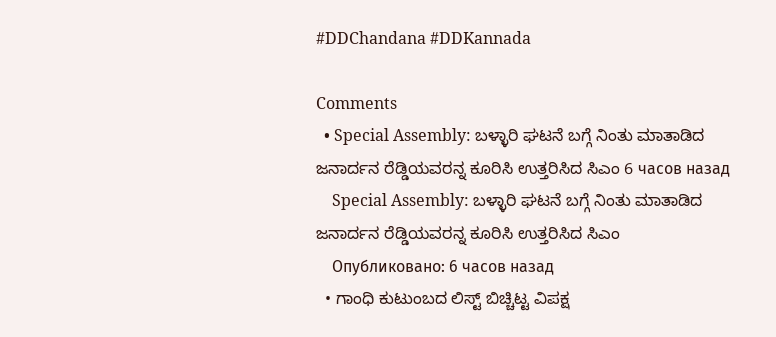#DDChandana #DDKannada

Comments
  • Special Assembly: ಬಳ್ಳಾರಿ ಘಟನೆ ಬಗ್ಗೆ ನಿಂತು ಮಾತಾಡಿದ ಜನಾರ್ದನ ರೆಡ್ಡಿಯವರನ್ನ ಕೂರಿಸಿ ಉತ್ತರಿಸಿದ ಸಿಎಂ 6 часов назад
    Special Assembly: ಬಳ್ಳಾರಿ ಘಟನೆ ಬಗ್ಗೆ ನಿಂತು ಮಾತಾಡಿದ ಜನಾರ್ದನ ರೆಡ್ಡಿಯವರನ್ನ ಕೂರಿಸಿ ಉತ್ತರಿಸಿದ ಸಿಎಂ
    Опубликовано: 6 часов назад
  • ಗಾಂಧಿ ಕುಟುಂಬದ ಲಿಸ್ಟ್ ಬಿಚ್ಚಿಟ್ಟ ವಿಪಕ್ಷ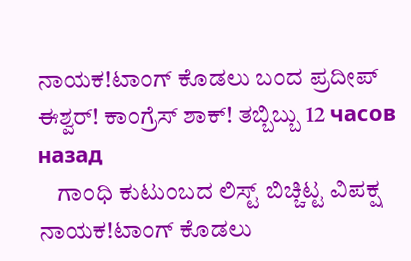ನಾಯಕ!ಟಾಂಗ್ ಕೊಡಲು ಬಂದ ಪ್ರದೀಪ್ ಈಶ್ವರ್! ಕಾಂಗ್ರೆಸ್ ಶಾಕ್! ತಬ್ಬಿಬ್ಬು 12 часов назад
    ಗಾಂಧಿ ಕುಟುಂಬದ ಲಿಸ್ಟ್ ಬಿಚ್ಚಿಟ್ಟ ವಿಪಕ್ಷ ನಾಯಕ!ಟಾಂಗ್ ಕೊಡಲು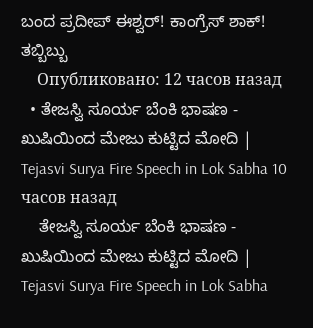ಬಂದ ಪ್ರದೀಪ್ ಈಶ್ವರ್! ಕಾಂಗ್ರೆಸ್ ಶಾಕ್! ತಬ್ಬಿಬ್ಬು
    Опубликовано: 12 часов назад
  • ತೇಜಸ್ವಿ ಸೂರ್ಯ ಬೆಂಕಿ ಭಾಷಣ -  ಖುಷಿಯಿಂದ ಮೇಜು ಕುಟ್ಟಿದ ಮೋದಿ | Tejasvi Surya Fire Speech in Lok Sabha 10 часов назад
    ತೇಜಸ್ವಿ ಸೂರ್ಯ ಬೆಂಕಿ ಭಾಷಣ - ಖುಷಿಯಿಂದ ಮೇಜು ಕುಟ್ಟಿದ ಮೋದಿ | Tejasvi Surya Fire Speech in Lok Sabha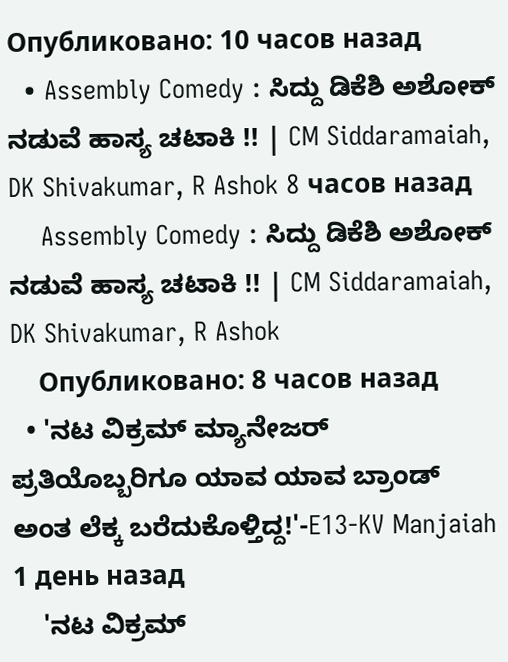Опубликовано: 10 часов назад
  • Assembly Comedy : ಸಿದ್ದು ಡಿಕೆಶಿ ಅಶೋಕ್ ನಡುವೆ ಹಾಸ್ಯ ಚಟಾಕಿ !! | CM Siddaramaiah, DK Shivakumar, R Ashok 8 часов назад
    Assembly Comedy : ಸಿದ್ದು ಡಿಕೆಶಿ ಅಶೋಕ್ ನಡುವೆ ಹಾಸ್ಯ ಚಟಾಕಿ !! | CM Siddaramaiah, DK Shivakumar, R Ashok
    Опубликовано: 8 часов назад
  • 'ನಟ ವಿಕ್ರಮ್ ಮ್ಯಾನೇಜರ್ ಪ್ರತಿಯೊಬ್ಬರಿಗೂ ಯಾವ ಯಾವ ಬ್ರಾಂಡ್ ಅಂತ ಲೆಕ್ಕ ಬರೆದುಕೊಳ್ತಿದ್ದ!'-E13-KV Manjaiah 1 день назад
    'ನಟ ವಿಕ್ರಮ್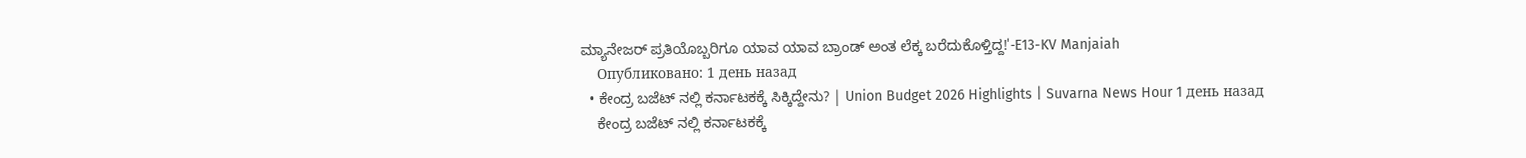ಮ್ಯಾನೇಜರ್ ಪ್ರತಿಯೊಬ್ಬರಿಗೂ ಯಾವ ಯಾವ ಬ್ರಾಂಡ್ ಅಂತ ಲೆಕ್ಕ ಬರೆದುಕೊಳ್ತಿದ್ದ!'-E13-KV Manjaiah
    Опубликовано: 1 день назад
  • ಕೇಂದ್ರ ಬಜೆಟ್ ನಲ್ಲಿ ಕರ್ನಾಟಕಕ್ಕೆ ಸಿಕ್ಕಿದ್ದೇನು? | Union Budget 2026 Highlights | Suvarna News Hour 1 день назад
    ಕೇಂದ್ರ ಬಜೆಟ್ ನಲ್ಲಿ ಕರ್ನಾಟಕಕ್ಕೆ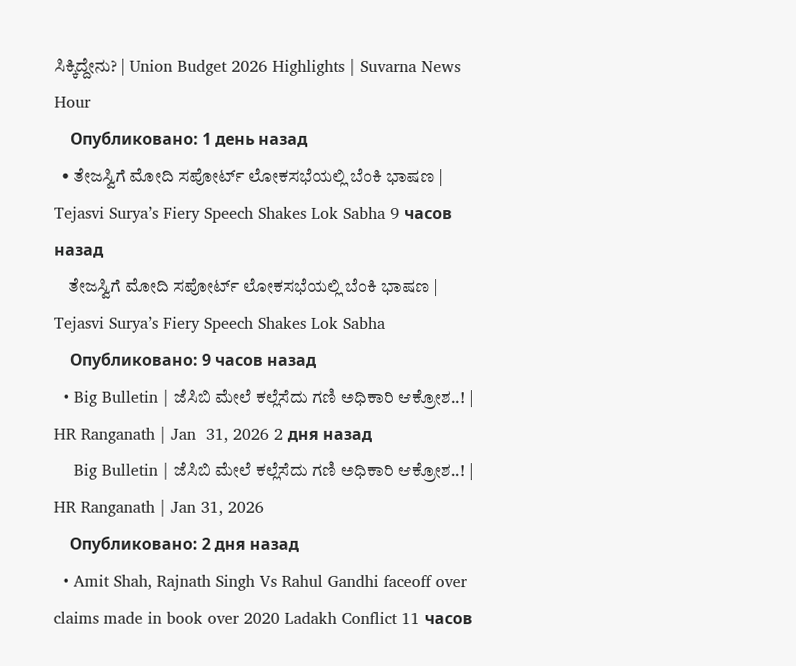ಸಿಕ್ಕಿದ್ದೇನು? | Union Budget 2026 Highlights | Suvarna News Hour
    Опубликовано: 1 день назад
  • ತೇಜಸ್ವಿಗೆ ಮೋದಿ ಸಪೋರ್ಟ್‌ ಲೋಕಸಭೆಯಲ್ಲಿ ಬೆಂಕಿ ಭಾಷಣ | Tejasvi Surya’s Fiery Speech Shakes Lok Sabha 9 часов назад
    ತೇಜಸ್ವಿಗೆ ಮೋದಿ ಸಪೋರ್ಟ್‌ ಲೋಕಸಭೆಯಲ್ಲಿ ಬೆಂಕಿ ಭಾಷಣ | Tejasvi Surya’s Fiery Speech Shakes Lok Sabha
    Опубликовано: 9 часов назад
  • Big Bulletin | ಜೆಸಿಬಿ ಮೇಲೆ ಕಲ್ಲೆಸೆದು ಗಣಿ ಅಧಿಕಾರಿ ಆಕ್ರೋಶ..! | HR Ranganath | Jan  31, 2026 2 дня назад
    Big Bulletin | ಜೆಸಿಬಿ ಮೇಲೆ ಕಲ್ಲೆಸೆದು ಗಣಿ ಅಧಿಕಾರಿ ಆಕ್ರೋಶ..! | HR Ranganath | Jan 31, 2026
    Опубликовано: 2 дня назад
  • Amit Shah, Rajnath Singh Vs Rahul Gandhi faceoff over claims made in book over 2020 Ladakh Conflict 11 часов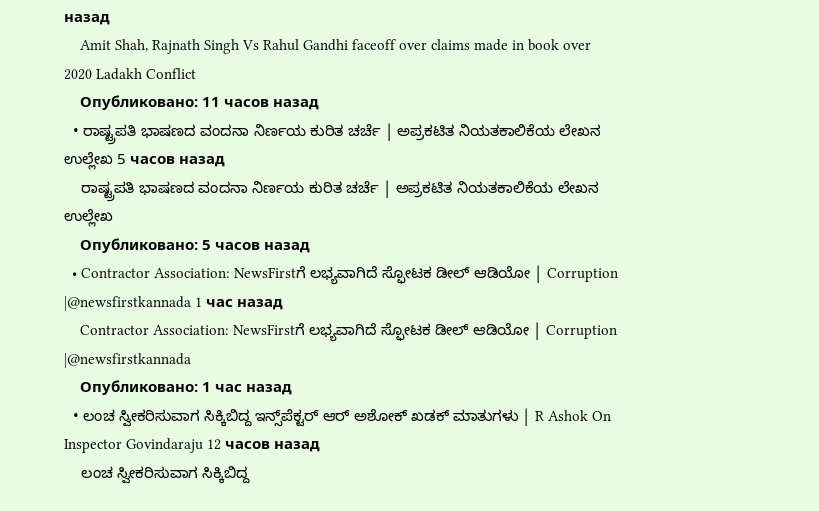назад
    Amit Shah, Rajnath Singh Vs Rahul Gandhi faceoff over claims made in book over 2020 Ladakh Conflict
    Опубликовано: 11 часов назад
  • ರಾಷ್ಟ್ರಪತಿ ಭಾಷಣದ ವಂದನಾ ನಿರ್ಣಯ ಕುರಿತ ಚರ್ಚೆ | ಅಪ್ರಕಟಿತ ನಿಯತಕಾಲಿಕೆಯ ಲೇಖನ ಉಲ್ಲೇಖ 5 часов назад
    ರಾಷ್ಟ್ರಪತಿ ಭಾಷಣದ ವಂದನಾ ನಿರ್ಣಯ ಕುರಿತ ಚರ್ಚೆ | ಅಪ್ರಕಟಿತ ನಿಯತಕಾಲಿಕೆಯ ಲೇಖನ ಉಲ್ಲೇಖ
    Опубликовано: 5 часов назад
  • Contractor Association: NewsFirstಗೆ ಲಭ್ಯವಾಗಿದೆ ಸ್ಫೋಟಕ ಡೀಲ್ ಆಡಿಯೋ | Corruption |@newsfirstkannada 1 час назад
    Contractor Association: NewsFirstಗೆ ಲಭ್ಯವಾಗಿದೆ ಸ್ಫೋಟಕ ಡೀಲ್ ಆಡಿಯೋ | Corruption |@newsfirstkannada
    Опубликовано: 1 час назад
  • ಲಂಚ ಸ್ವೀಕರಿಸುವಾಗ ಸಿಕ್ಕಿಬಿದ್ದ ಇನ್ಸ್‌ಪೆಕ್ಟರ್ ಆರ್ ಅಶೋಕ್ ಖಡಕ್ ಮಾತುಗಳು | R Ashok On Inspector Govindaraju 12 часов назад
    ಲಂಚ ಸ್ವೀಕರಿಸುವಾಗ ಸಿಕ್ಕಿಬಿದ್ದ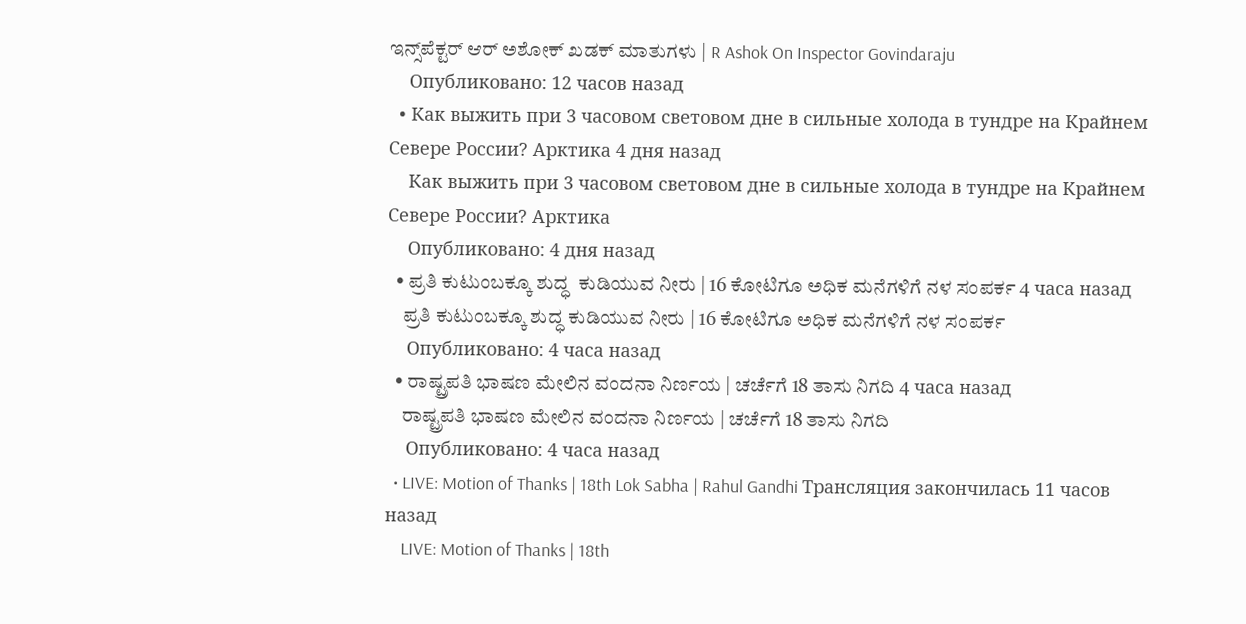ಇನ್ಸ್‌ಪೆಕ್ಟರ್ ಆರ್ ಅಶೋಕ್ ಖಡಕ್ ಮಾತುಗಳು | R Ashok On Inspector Govindaraju
    Опубликовано: 12 часов назад
  • Как выжить при 3 часовом световом дне в сильные холода в тундре на Крайнем Севере России? Арктика 4 дня назад
    Как выжить при 3 часовом световом дне в сильные холода в тундре на Крайнем Севере России? Арктика
    Опубликовано: 4 дня назад
  • ಪ್ರತಿ ಕುಟುಂಬಕ್ಕೂ ಶುದ್ಧ  ಕುಡಿಯುವ ನೀರು | 16 ಕೋಟಿಗೂ ಅಧಿಕ ಮನೆಗಳಿಗೆ ನಳ ಸಂಪರ್ಕ 4 часа назад
    ಪ್ರತಿ ಕುಟುಂಬಕ್ಕೂ ಶುದ್ಧ ಕುಡಿಯುವ ನೀರು | 16 ಕೋಟಿಗೂ ಅಧಿಕ ಮನೆಗಳಿಗೆ ನಳ ಸಂಪರ್ಕ
    Опубликовано: 4 часа назад
  • ರಾಷ್ಟ್ರಪತಿ ಭಾಷಣ ಮೇಲಿನ ವಂದನಾ ನಿರ್ಣಯ | ಚರ್ಚೆಗೆ 18 ತಾಸು ನಿಗದಿ 4 часа назад
    ರಾಷ್ಟ್ರಪತಿ ಭಾಷಣ ಮೇಲಿನ ವಂದನಾ ನಿರ್ಣಯ | ಚರ್ಚೆಗೆ 18 ತಾಸು ನಿಗದಿ
    Опубликовано: 4 часа назад
  • LIVE: Motion of Thanks | 18th Lok Sabha | Rahul Gandhi Трансляция закончилась 11 часов назад
    LIVE: Motion of Thanks | 18th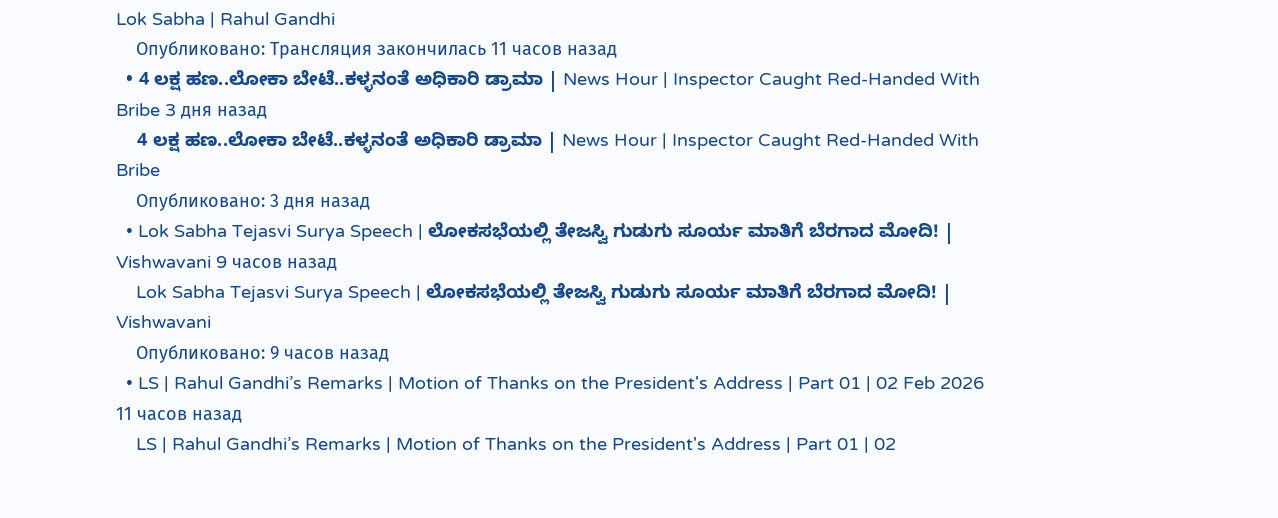Lok Sabha | Rahul Gandhi
    Опубликовано: Трансляция закончилась 11 часов назад
  • 4 ಲಕ್ಷ ಹಣ..ಲೋಕಾ ಬೇಟೆ..ಕಳ್ಳನಂತೆ ಅಧಿಕಾರಿ ಡ್ರಾಮಾ | News Hour | Inspector Caught Red-Handed With Bribe 3 дня назад
    4 ಲಕ್ಷ ಹಣ..ಲೋಕಾ ಬೇಟೆ..ಕಳ್ಳನಂತೆ ಅಧಿಕಾರಿ ಡ್ರಾಮಾ | News Hour | Inspector Caught Red-Handed With Bribe
    Опубликовано: 3 дня назад
  • Lok Sabha Tejasvi Surya Speech | ಲೋಕಸಭೆಯಲ್ಲಿ ತೇಜಸ್ವಿ ಗುಡುಗು ಸೂರ್ಯ ಮಾತಿಗೆ ಬೆರಗಾದ ಮೋದಿ! | Vishwavani 9 часов назад
    Lok Sabha Tejasvi Surya Speech | ಲೋಕಸಭೆಯಲ್ಲಿ ತೇಜಸ್ವಿ ಗುಡುಗು ಸೂರ್ಯ ಮಾತಿಗೆ ಬೆರಗಾದ ಮೋದಿ! | Vishwavani
    Опубликовано: 9 часов назад
  • LS | Rahul Gandhi’s Remarks | Motion of Thanks on the President's Address | Part 01 | 02 Feb 2026 11 часов назад
    LS | Rahul Gandhi’s Remarks | Motion of Thanks on the President's Address | Part 01 | 02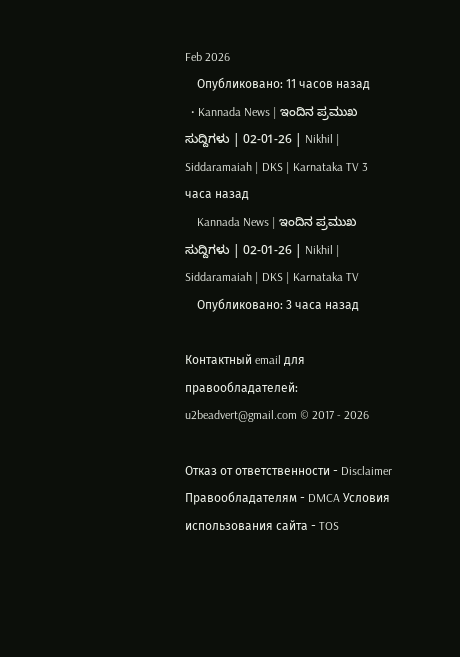Feb 2026
    Опубликовано: 11 часов назад
  • Kannada News | ಇಂದಿನ ಪ್ರಮುಖ ಸುದ್ದಿಗಳು | 02-01-26 | Nikhil | Siddaramaiah | DKS | Karnataka TV 3 часа назад
    Kannada News | ಇಂದಿನ ಪ್ರಮುಖ ಸುದ್ದಿಗಳು | 02-01-26 | Nikhil | Siddaramaiah | DKS | Karnataka TV
    Опубликовано: 3 часа назад

Контактный email для правообладателей: u2beadvert@gmail.com © 2017 - 2026

Отказ от ответственности - Disclaimer Правообладателям - DMCA Условия использования сайта - TOS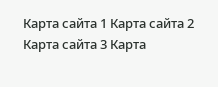Карта сайта 1 Карта сайта 2 Карта сайта 3 Карта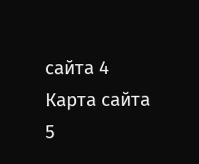сайта 4 Карта сайта 5